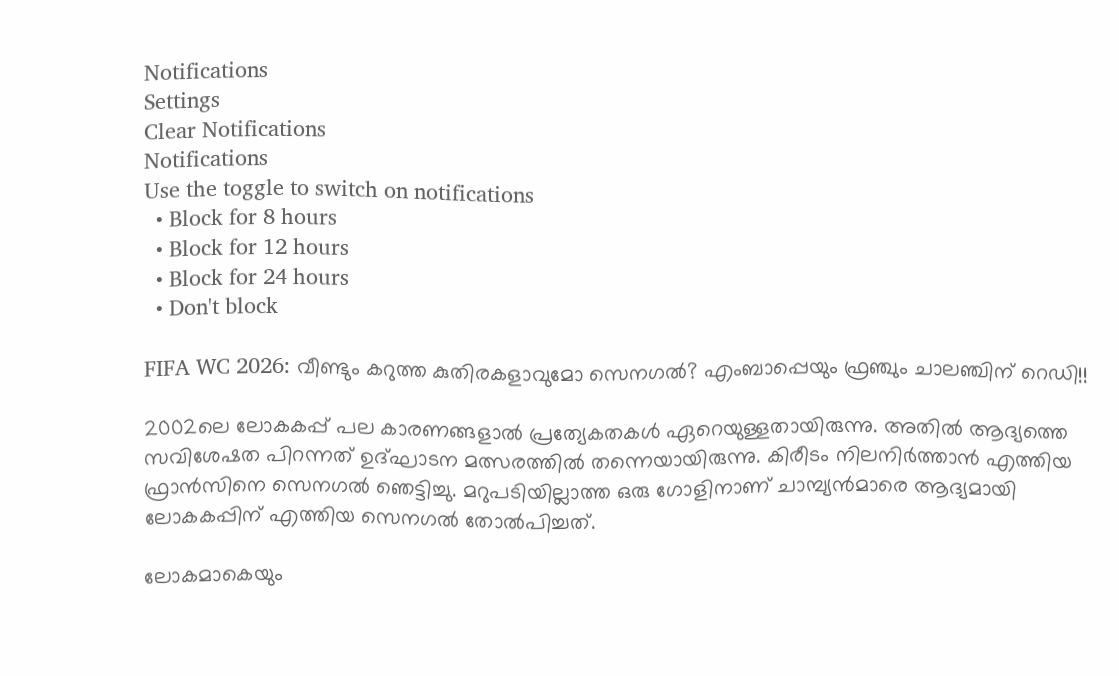Notifications
Settings
Clear Notifications
Notifications
Use the toggle to switch on notifications
  • Block for 8 hours
  • Block for 12 hours
  • Block for 24 hours
  • Don't block

FIFA WC 2026: വീണ്ടും കറുത്ത കുതിരകളാവുമോ സെനഗല്‍? എംബാപ്പെയും ഫ്രഞ്ചും ചാലഞ്ചിന് റെഡി!!

2002ലെ ലോകകപ്പ് പല കാരണങ്ങളാല്‍ പ്രത്യേകതകള്‍ ഏറെയുള്ളതായിരുന്നു. അതില്‍ ആദ്യത്തെ സവിശേഷത പിറന്നത് ഉദ്ഘാടന മത്സരത്തില്‍ തന്നെയായിരുന്നു. കിരീടം നിലനിര്‍ത്താന്‍ എത്തിയ ഫ്രാന്‍സിനെ സെനഗല്‍ ഞെട്ടിച്ചു. മറുപടിയില്ലാത്ത ഒരു ഗോളിനാണ് ചാമ്പ്യന്‍മാരെ ആദ്യമായി ലോകകപ്പിന് എത്തിയ സെനഗല്‍ തോല്‍പിച്ചത്.

ലോകമാകെയും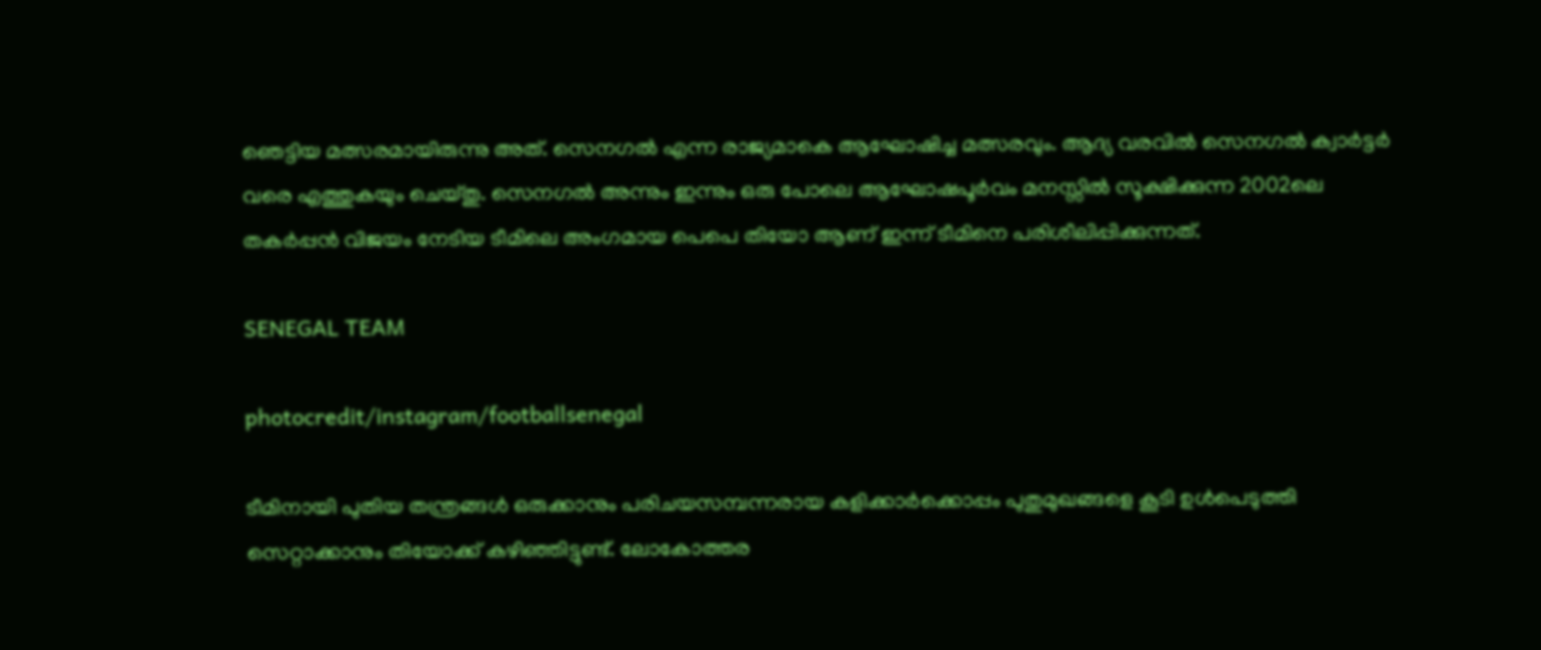ഞെട്ടിയ മത്സരമായിരുന്നു അത്. സെനഗല്‍ എന്ന രാജ്യമാകെ ആഘോഷിച്ച മത്സരവും. ആദ്യ വരവില്‍ സെനഗല്‍ ക്വാര്‍ട്ടര്‍ വരെ എത്തുകയും ചെയ്തു. സെനഗല്‍ അന്നും ഇന്നും ഒരു പോലെ ആഘോഷപൂര്‍വം മനസ്സില്‍ സൂക്ഷിക്കുന്ന 2002ലെ തകര്‍പ്പന്‍ വിജയം നേടിയ ടീമിലെ അംഗമായ പെപെ തിയോ ആണ് ഇന്ന് ടീമിനെ പരിശീലിപ്പിക്കുന്നത്.

SENEGAL TEAM

photocredit/instagram/footballsenegal

ടീമിനായി പുതിയ തന്ത്രങ്ങള്‍ ഒരുക്കാനും പരിചയസമ്പന്നരായ കളിക്കാര്‍ക്കൊപ്പം പുതുമുഖങ്ങളെ കൂടി ഉള്‍പെടുത്തി സെറ്റാക്കാനും തിയോക്ക് കഴിഞ്ഞിട്ടുണ്ട്. ലോകോത്തര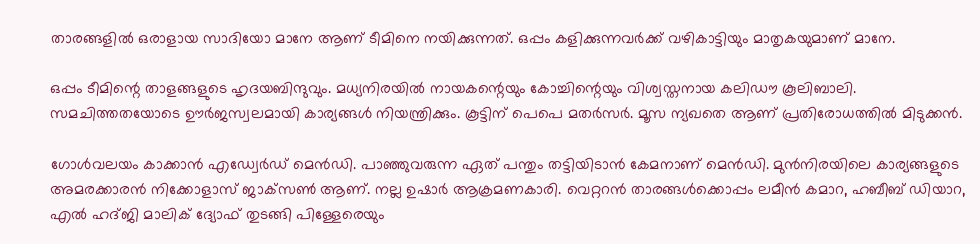താരങ്ങളില്‍ ഒരാളായ സാദിയോ മാനേ ആണ് ടീമിനെ നയിക്കുന്നത്. ഒപ്പം കളിക്കുന്നവര്‍ക്ക് വഴികാട്ടിയും മാതൃകയുമാണ് മാനേ.

ഒപ്പം ടീമിന്റെ താളങ്ങളുടെ ഹൃദയബിന്ദുവും. മധ്യനിരയില്‍ നായകന്റെയും കോച്ചിന്റെയും വിശ്വസ്തനായ കലിഡൗ കൂലിബാലി. സമചിത്തതയോടെ ഊര്‍ജസ്വലമായി കാര്യങ്ങള്‍ നിയന്ത്രിക്കും. കൂട്ടിന് പെപെ മതര്‍സര്‍. മൂസ ന്യഖതെ ആണ് പ്രതിരോധത്തില്‍ മിടുക്കന്‍.

ഗോള്‍വലയം കാക്കാന്‍ എഡ്വേര്‍ഡ് മെന്‍ഡി. പാഞ്ഞുവരുന്ന ഏത് പന്തും തട്ടിയിടാന്‍ കേമനാണ് മെന്‍ഡി. മുന്‍നിരയിലെ കാര്യങ്ങളുടെ അമരക്കാരന്‍ നിക്കോളാസ് ജാക്‌സണ്‍ ആണ്. നല്ല ഉഷാര്‍ ആക്രമണകാരി. വെറ്ററന്‍ താരങ്ങള്‍ക്കൊപ്പം ലമീന്‍ കമാറ, ഹബീബ് ഡിയാറ, എല്‍ ഹദ്ജി മാലിക് ദ്യോഫ് തുടങ്ങി പിള്ളേരെയും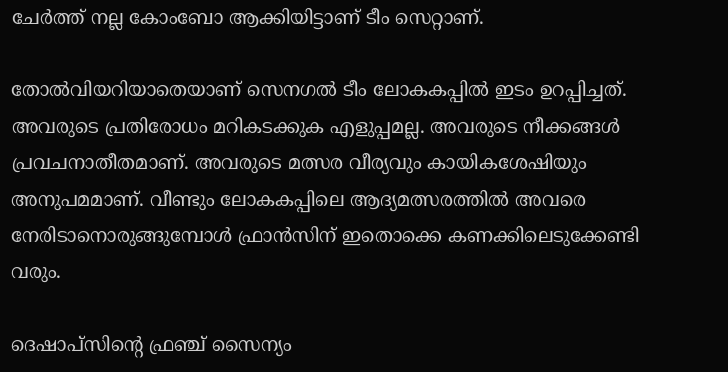ചേര്‍ത്ത് നല്ല കോംബോ ആക്കിയിട്ടാണ് ടീം സെറ്റാണ്.

തോല്‍വിയറിയാതെയാണ് സെനഗല്‍ ടീം ലോകകപ്പില്‍ ഇടം ഉറപ്പിച്ചത്. അവരുടെ പ്രതിരോധം മറികടക്കുക എളുപ്പമല്ല. അവരുടെ നീക്കങ്ങള്‍ പ്രവചനാതീതമാണ്. അവരുടെ മത്സര വീര്യവും കായികശേഷിയും അനുപമമാണ്. വീണ്ടും ലോകകപ്പിലെ ആദ്യമത്സരത്തില്‍ അവരെ നേരിടാനൊരുങ്ങുമ്പോള്‍ ഫ്രാന്‍സിന് ഇതൊക്കെ കണക്കിലെടുക്കേണ്ടി വരും.

ദെഷാപ്‌സിന്റെ ഫ്രഞ്ച് സൈന്യം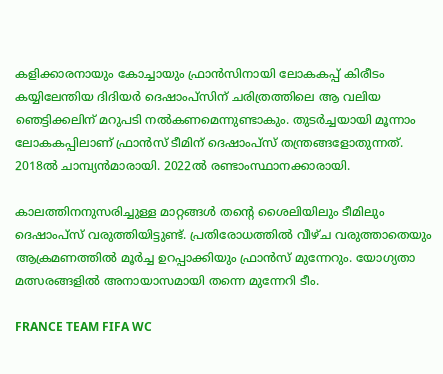കളിക്കാരനായും കോച്ചായും ഫ്രാന്‍സിനായി ലോകകപ്പ് കിരീടം കയ്യിലേന്തിയ ദിദിയര്‍ ദെഷാംപ്‌സിന് ചരിത്രത്തിലെ ആ വലിയ ഞെട്ടിക്കലിന് മറുപടി നല്‍കണമെന്നുണ്ടാകും. തുടര്‍ച്ചയായി മൂന്നാം ലോകകപ്പിലാണ് ഫ്രാന്‍സ് ടീമിന് ദെഷാംപ്‌സ് തന്ത്രങ്ങളോതുന്നത്. 2018ല്‍ ചാമ്പ്യന്‍മാരായി. 2022ല്‍ രണ്ടാംസ്ഥാനക്കാരായി.

കാലത്തിനനുസരിച്ചുള്ള മാറ്റങ്ങള്‍ തന്റെ ശൈലിയിലും ടീമിലും ദെഷാംപ്‌സ് വരുത്തിയിട്ടുണ്ട്. പ്രതിരോധത്തില്‍ വീഴ്ച വരുത്താതെയും ആക്രമണത്തില്‍ മൂര്‍ച്ച ഉറപ്പാക്കിയും ഫ്രാന്‍സ് മുന്നേറും. യോഗ്യതാ മത്സരങ്ങളില്‍ അനായാസമായി തന്നെ മുന്നേറി ടീം.

FRANCE TEAM FIFA WC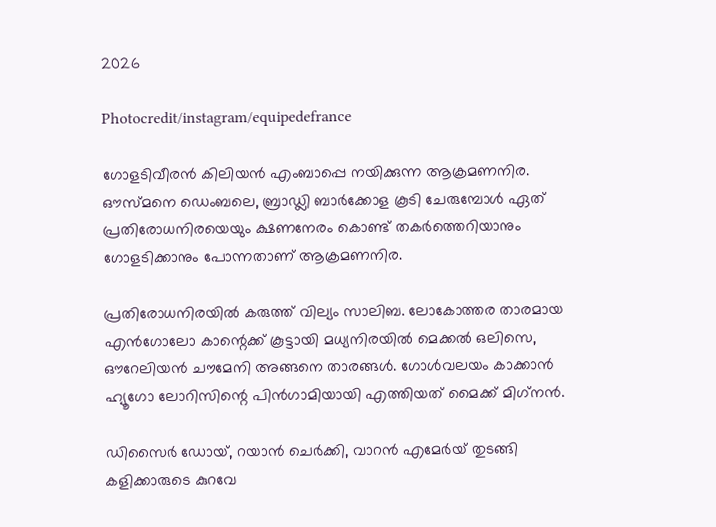2026

Photocredit/instagram/equipedefrance

ഗോളടിവീരന്‍ കിലിയന്‍ എംബാപ്പെ നയിക്കുന്ന ആക്രമണനിര. ഔസ്മനെ ഡെംബലെ, ബ്രാഡ്ലി ബാര്‍ക്കോള കൂടി ചേരുമ്പോള്‍ ഏത് പ്രതിരോധനിരയെയും ക്ഷണനേരം കൊണ്ട് തകര്‍ത്തെറിയാനും ഗോളടിക്കാനും പോന്നതാണ് ആക്രമണനിര.

പ്രതിരോധനിരയില്‍ കരുത്ത് വില്യം സാലിബ. ലോകോത്തര താരമായ എന്‍ഗോലോ കാന്റെക്ക് കൂട്ടായി മധ്യനിരയില്‍ മെക്കല്‍ ഒലിസെ, ഔറേലിയന്‍ ചൗമേനി അങ്ങനെ താരങ്ങള്‍. ഗോള്‍വലയം കാക്കാന്‍ ഹ്യൂഗോ ലോറിസിന്റെ പിന്‍ഗാമിയായി എത്തിയത് മൈക്ക് മിഗ്‌നന്‍.

ഡിസൈര്‍ ഡോയ്, റയാന്‍ ചെര്‍ക്കി, വാറന്‍ എമേര്‍യ് തുടങ്ങി കളിക്കാരുടെ കുറവേ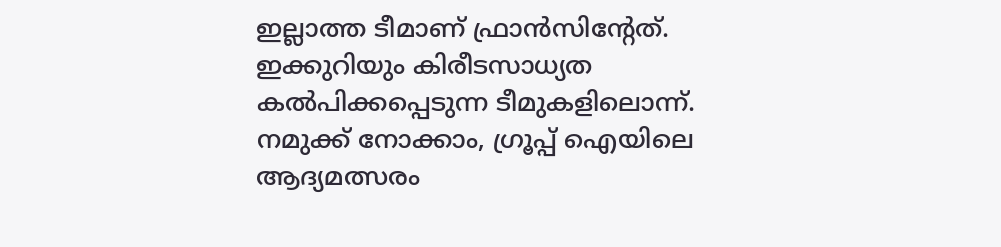ഇല്ലാത്ത ടീമാണ് ഫ്രാന്‍സിന്റേത്. ഇക്കുറിയും കിരീടസാധ്യത കല്‍പിക്കപ്പെടുന്ന ടീമുകളിലൊന്ന്. നമുക്ക് നോക്കാം, ഗ്രൂപ്പ് ഐയിലെ ആദ്യമത്സരം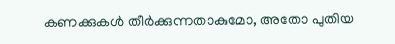കണക്കുകള്‍ തീര്‍ക്കുന്നതാകുമോ, അതോ പുതിയ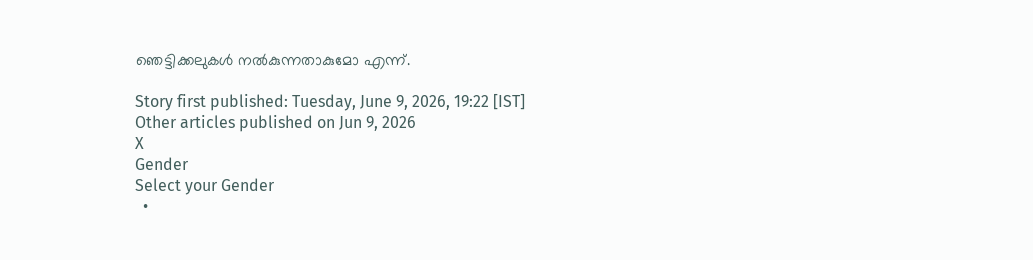ഞെട്ടിക്കലുകള്‍ നല്‍കുന്നതാകുമോ എന്ന്.

Story first published: Tuesday, June 9, 2026, 19:22 [IST]
Other articles published on Jun 9, 2026
X
Gender
Select your Gender
  •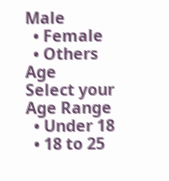Male
  • Female
  • Others
Age
Select your Age Range
  • Under 18
  • 18 to 25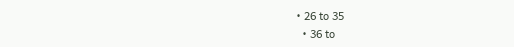• 26 to 35
  • 36 to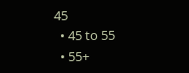45
  • 45 to 55
  • 55+